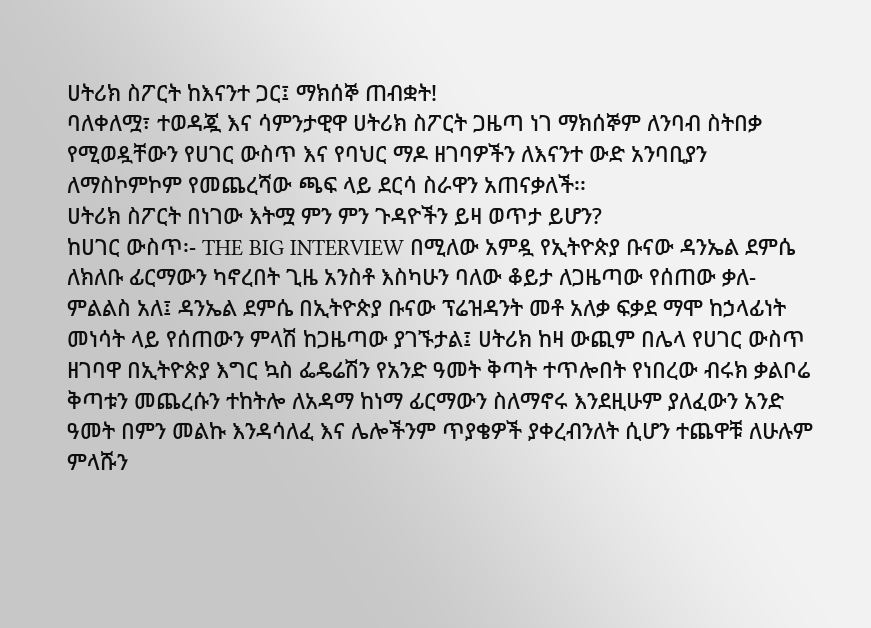ሀትሪክ ስፖርት ከእናንተ ጋር፤ ማክሰኞ ጠብቋት!
ባለቀለሟ፣ ተወዳጇ እና ሳምንታዊዋ ሀትሪክ ስፖርት ጋዜጣ ነገ ማክሰኞም ለንባብ ስትበቃ የሚወዷቸውን የሀገር ውስጥ እና የባህር ማዶ ዘገባዎችን ለእናንተ ውድ አንባቢያን ለማስኮምኮም የመጨረሻው ጫፍ ላይ ደርሳ ስራዋን አጠናቃለች፡፡
ሀትሪክ ስፖርት በነገው እትሟ ምን ምን ጉዳዮችን ይዛ ወጥታ ይሆን?
ከሀገር ውስጥ፡- THE BIG INTERVIEW በሚለው አምዷ የኢትዮጵያ ቡናው ዳንኤል ደምሴ ለክለቡ ፊርማውን ካኖረበት ጊዜ አንስቶ እስካሁን ባለው ቆይታ ለጋዜጣው የሰጠው ቃለ-ምልልስ አለ፤ ዳንኤል ደምሴ በኢትዮጵያ ቡናው ፕሬዝዳንት መቶ አለቃ ፍቃደ ማሞ ከኃላፊነት መነሳት ላይ የሰጠውን ምላሽ ከጋዜጣው ያገኙታል፤ ሀትሪክ ከዛ ውጪም በሌላ የሀገር ውስጥ ዘገባዋ በኢትዮጵያ እግር ኳስ ፌዴሬሽን የአንድ ዓመት ቅጣት ተጥሎበት የነበረው ብሩክ ቃልቦሬ ቅጣቱን መጨረሱን ተከትሎ ለአዳማ ከነማ ፊርማውን ስለማኖሩ እንደዚሁም ያለፈውን አንድ ዓመት በምን መልኩ እንዳሳለፈ እና ሌሎችንም ጥያቄዎች ያቀረብንለት ሲሆን ተጨዋቹ ለሁሉም ምላሹን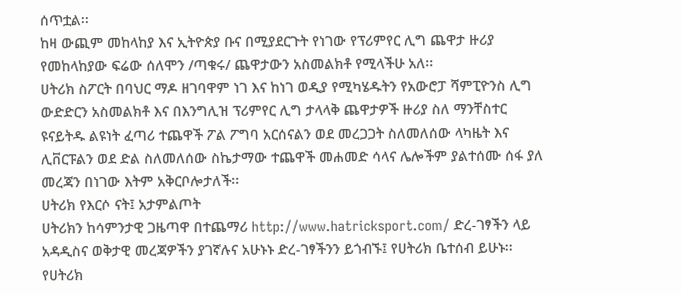ሰጥቷል፡፡
ከዛ ውጪም መከላከያ እና ኢትዮጵያ ቡና በሚያደርጉት የነገው የፕሪምየር ሊግ ጨዋታ ዙሪያ የመከላከያው ፍሬው ሰለሞን /ጣቁሩ/ ጨዋታውን አስመልክቶ የሚላችሁ አለ፡፡
ሀትሪክ ስፖርት በባህር ማዶ ዘገባዋም ነገ እና ከነገ ወዲያ የሚካሄዱትን የአውሮፓ ሻምፒዮንስ ሊግ ውድድርን አስመልክቶ እና በእንግሊዝ ፕሪምየር ሊግ ታላላቅ ጨዋታዎች ዙሪያ ስለ ማንቸስተር ዩናይትዱ ልዩነት ፈጣሪ ተጨዋች ፖል ፖግባ አርሰናልን ወደ መረጋጋት ስለመለሰው ላካዜት እና ሊቨርፑልን ወደ ድል ስለመለሰው ስኬታማው ተጨዋች መሐመድ ሳላና ሌሎችም ያልተሰሙ ሰፋ ያለ መረጃን በነገው እትም አቅርቦሎታለች፡፡
ሀትሪክ የእርሶ ናት፤ አታምልጦት
ሀትሪክን ከሳምንታዊ ጋዜጣዋ በተጨማሪ http://www.hatricksport.com/ ድረ-ገፃችን ላይ አዳዲስና ወቅታዊ መረጃዎችን ያገኛሉና አሁኑኑ ድረ-ገፃችንን ይጎብኙ፤ የሀትሪክ ቤተሰብ ይሁኑ፡፡
የሀትሪክ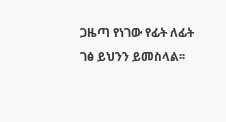ጋዜጣ የነገው የፊት ለፊት ገፅ ይህንን ይመስላል፡፡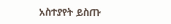አስተያየት ይስጡ